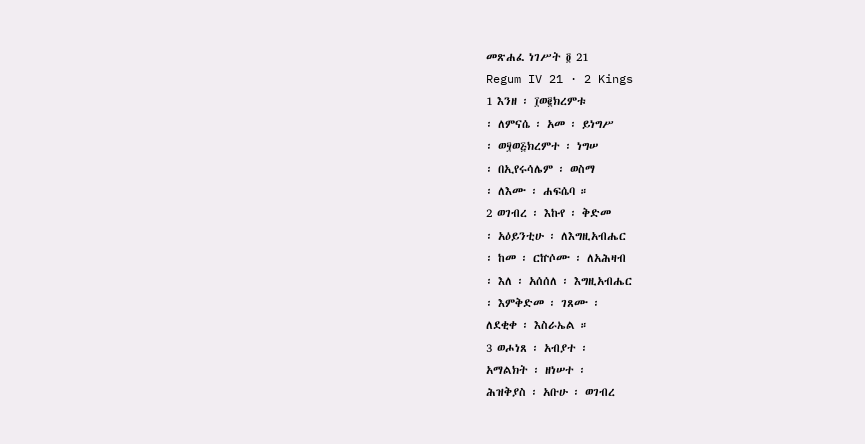መጽሐፈ ነገሥት ፬ 21
Regum IV 21 · 2 Kings
1 እንዘ ፡ ፲ወ፪ክረምቱ
፡ ለምናሴ ፡ አመ ፡ ይነግሥ
፡ ወ፶ወ፭ክረምተ ፡ ነግሠ
፡ በኢየሩሳሌም ፡ ወስማ
፡ ለእሙ ፡ ሐፍሴባ ።
2 ወገብረ ፡ እኩየ ፡ ቅድመ
፡ አዕይንቲሁ ፡ ለእግዚአብሔር
፡ ከመ ፡ ርኵሶሙ ፡ ለአሕዛብ
፡ እለ ፡ አሰሰለ ፡ እግዚአብሔር
፡ እምቅድመ ፡ ገጸሙ ፡
ለደቂቀ ፡ እስራኤል ።
3 ወሖነጸ ፡ አብያተ ፡
አማልክት ፡ ዘነሠተ ፡
ሕዝቅያስ ፡ አቡሁ ፡ ወገብረ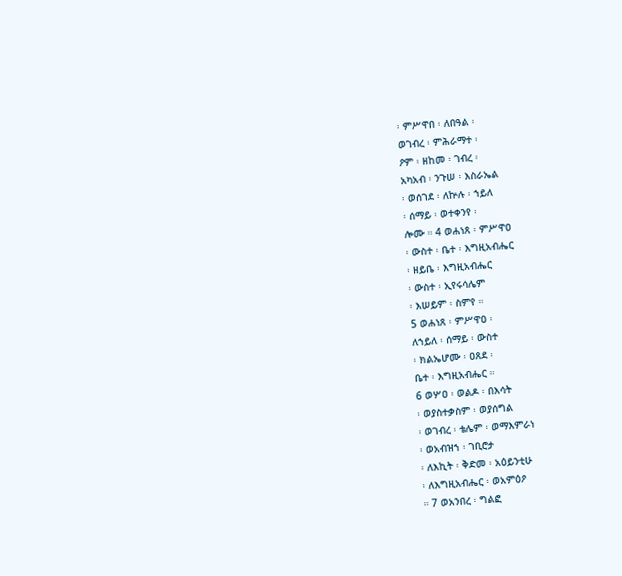፡ ምሥዋበ ፡ ለበዓል ፡
ወገብረ ፡ ምሕራማተ ፡
ዖም ፡ ዘከመ ፡ ገብረ ፡
አካአብ ፡ ንጉሠ ፡ እስራኤል
፡ ወሰገደ ፡ ለኵሉ ፡ ኀይለ
፡ ሰማይ ፡ ወተቀንየ ፡
ሎሙ ። 4 ወሐነጸ ፡ ምሥዋዐ
፡ ውስተ ፡ ቤተ ፡ እግዚአብሔር
፡ ዘይቤ ፡ እግዚአብሔር
፡ ውስተ ፡ ኢየሩሳሌም
፡ እሠይም ፡ ስምየ ።
5 ወሐነጸ ፡ ምሥዋዐ ፡
ለኀይለ ፡ ሰማይ ፡ ውስተ
፡ ክልኤሆሙ ፡ ዐጸደ ፡
ቤተ ፡ እግዚአብሔር ።
6 ወሦዐ ፡ ወልዶ ፡ በእሳት
፡ ወያስተቃስም ፡ ወያሰግል
፡ ወገብረ ፡ ቴሌም ፡ ወማእምራነ
፡ ወአብዝኀ ፡ ገቢሮታ
፡ ለእኪት ፡ ቅድመ ፡ አዕይንቲሁ
፡ ለእግዚአብሔር ፡ ወአምዕዖ
። 7 ወአንበረ ፡ ግልፎ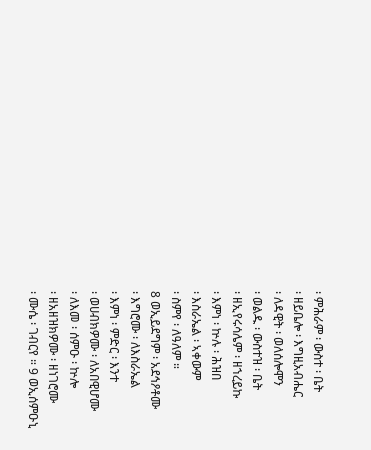፡ ምሕራም ፡ ውስተ ፡ ቤት
፡ ዘይቤሎ ፡ እግዚአብሔር
፡ ለዳዊት ፡ ወለሰሎሞን
፡ ወልዱ ፡ ውስተዝ ፡ ቤት
፡ ዘኢየሩሳሌም ፡ ዘኀረይኩ
፡ እምነ ፡ ኵሉ ፡ ሕዝበ
፡ እስራኤል ፡ ኣቀውም
፡ ስምየ ፡ ለዓለም ።
8 ወኢይደግም ፡ አደኅዖቶሙ
፡ እግሮሙ ፡ ለእስራኤል
፡ እምነ ፡ ምድር ፡ እንተ
፡ ወሀብክዎሙ ፡ ለአበዊሆሙ
፡ ለእመ ፡ ሰምዑ ፡ ኵሎ
፡ ዘአዘዝክዎሙ ፡ ዘነገሮሙ
፡ ሙሴ ፡ ገብርየ ። 9 ወኢሰምዑኒ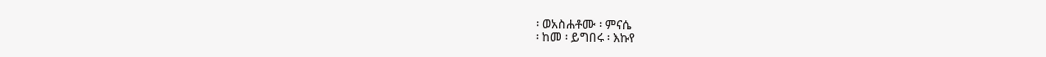፡ ወአስሐቶሙ ፡ ምናሴ
፡ ከመ ፡ ይግበሩ ፡ እኩየ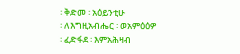፡ ቅድመ ፡ አዕይንቲሁ
፡ ለእግዚአብሔር ፡ ወአምዕዕዎ
፡ ፈድፋደ ፡ እምአሕዛብ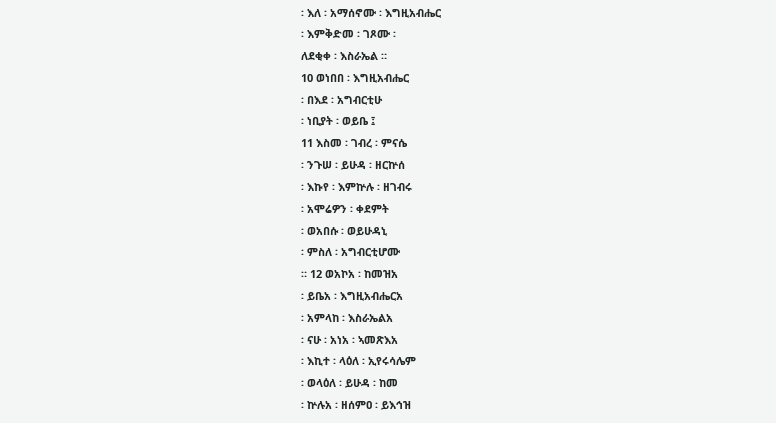፡ እለ ፡ አማሰኖሙ ፡ እግዚአብሔር
፡ እምቅድመ ፡ ገጾሙ ፡
ለደቂቀ ፡ እስራኤል ።
10 ወነበበ ፡ እግዚአብሔር
፡ በእደ ፡ አግብርቲሁ
፡ ነቢያት ፡ ወይቤ ፤
11 እስመ ፡ ገብረ ፡ ምናሴ
፡ ንጉሠ ፡ ይሁዳ ፡ ዘርኵሰ
፡ እኩየ ፡ እምኵሉ ፡ ዘገብሩ
፡ አሞሬዎን ፡ ቀደምት
፡ ወአበሱ ፡ ወይሁዳኒ
፡ ምስለ ፡ አግብርቲሆሙ
። 12 ወአኮአ ፡ ከመዝአ
፡ ይቤአ ፡ እግዚአብሔርአ
፡ አምላከ ፡ እስራኤልአ
፡ ናሁ ፡ አነአ ፡ ኣመጽእአ
፡ እኪተ ፡ ላዕለ ፡ ኢየሩሳሌም
፡ ወላዕለ ፡ ይሁዳ ፡ ከመ
፡ ኵሉአ ፡ ዘሰምዐ ፡ ይእኅዝ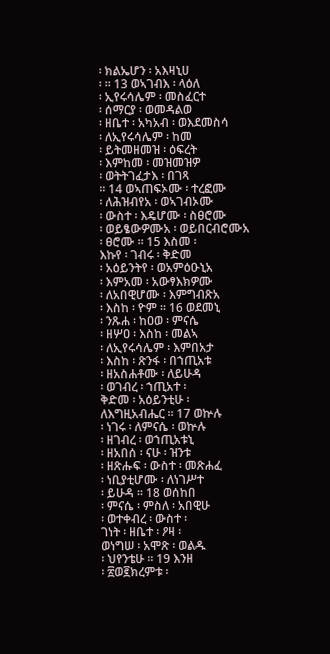፡ ክልኤሆን ፡ አእዛኒሀ
፡ ። 13 ወኣገብእ ፡ ላዕለ
፡ ኢየሩሳሌም ፡ መስፈርተ
፡ ሰማርያ ፡ ወመዳልወ
፡ ዘቤተ ፡ አካአብ ፡ ወእደመስሳ
፡ ለኢየሩሳሌም ፡ ከመ
፡ ይትመዘመዝ ፡ ዕፍረት
፡ እምከመ ፡ መዝመዝዎ
፡ ወትትገፈታእ ፡ በገጻ
። 14 ወኣጠፍኦሙ ፡ ተረፎሙ
፡ ለሕዝብየአ ፡ ወኣገብኦሙ
፡ ውስተ ፡ እዴሆሙ ፡ ስፀሮሙ
፡ ወይፄውዎሙአ ፡ ወይበርብሮሙአ
፡ ፀሮሙ ። 15 እስመ ፡
እኩየ ፡ ገብሩ ፡ ቅድመ
፡ አዕይንትየ ፡ ወአምዕዑኒአ
፡ እምአመ ፡ አውፃእክዎሙ
፡ ለአበዊሆሙ ፡ እምግብጽአ
፡ እስከ ፡ ዮም ። 16 ወደመኒ
፡ ንጹሐ ፡ ከዐወ ፡ ምናሴ
፡ ዘሦዐ ፡ እስከ ፡ መልኣ
፡ ለኢየሩሳሌም ፡ እምበአታ
፡ እስከ ፡ ጽንፋ ፡ በኀጢአቱ
፡ ዘአስሐቶሙ ፡ ለይሁዳ
፡ ወገብረ ፡ ኀጢአተ ፡
ቅድመ ፡ አዕይንቲሁ ፡
ለእግዚአብሔር ። 17 ወኵሉ
፡ ነገሩ ፡ ለምናሴ ፡ ወኵሉ
፡ ዘገብረ ፡ ወኀጢአቱኒ
፡ ዘአበሰ ፡ ናሁ ፡ ዝንቱ
፡ ዘጽሑፍ ፡ ውስተ ፡ መጽሐፈ
፡ ነቢያቲሆሙ ፡ ለነገሥተ
፡ ይሁዳ ። 18 ወሰከበ
፡ ምናሴ ፡ ምስለ ፡ አበዊሁ
፡ ወተቀብረ ፡ ውስተ ፡
ገነት ፡ ዘቤተ ፡ ዖዛ ፡
ወነግሠ ፡ አሞጽ ፡ ወልዱ
፡ ህየንቴሁ ። 19 እንዘ
፡ ፳ወ፪ክረምቱ ፡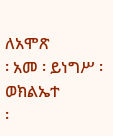ለአሞጽ
፡ አመ ፡ ይነግሥ ፡ ወክልኤተ
፡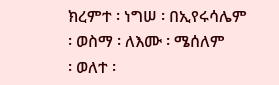ክረምተ ፡ ነግሠ ፡ በኢየሩሳሌም
፡ ወስማ ፡ ለእሙ ፡ ሜሰለም
፡ ወለተ ፡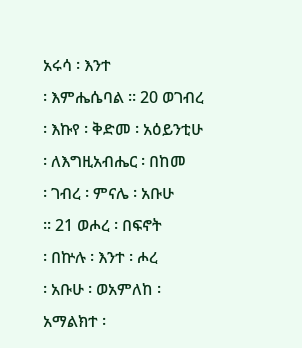አሩሳ ፡ እንተ
፡ እምሔሴባል ። 20 ወገብረ
፡ እኩየ ፡ ቅድመ ፡ አዕይንቲሁ
፡ ለእግዚአብሔር ፡ በከመ
፡ ገብረ ፡ ምናሌ ፡ አቡሁ
። 21 ወሖረ ፡ በፍኖት
፡ በኵሉ ፡ እንተ ፡ ሖረ
፡ አቡሁ ፡ ወአምለከ ፡
አማልክተ ፡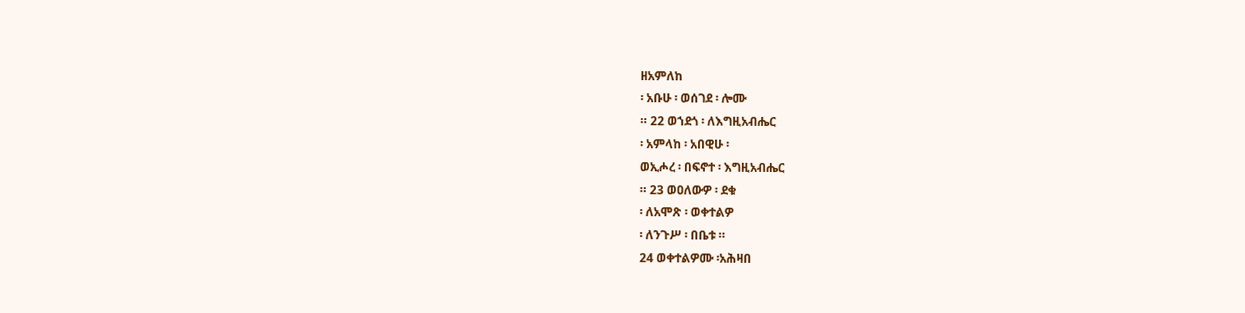ዘአምለከ
፡ አቡሁ ፡ ወሰገደ ፡ ሎሙ
። 22 ወኀደጎ ፡ ለእግዚአብሔር
፡ አምላከ ፡ አበዊሁ ፡
ወኢሖረ ፡ በፍኖተ ፡ እግዚአብሔር
። 23 ወዐለውዎ ፡ ደቁ
፡ ለአሞጽ ፡ ወቀተልዎ
፡ ለንጉሥ ፡ በቤቱ ።
24 ወቀተልዎሙ ፡አሕዛበ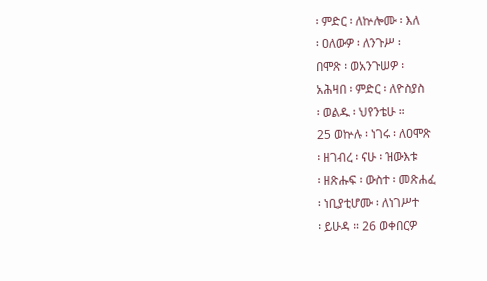፡ ምድር ፡ ለኵሎሙ ፡ እለ
፡ ዐለውዎ ፡ ለንጉሥ ፡
በሞጽ ፡ ወአንጉሠዎ ፡
አሕዛበ ፡ ምድር ፡ ለዮስያስ
፡ ወልዱ ፡ ህየንቴሁ ።
25 ወኵሉ ፡ ነገሩ ፡ ለዐሞጽ
፡ ዘገብረ ፡ ናሁ ፡ ዝውእቱ
፡ ዘጽሑፍ ፡ ውስተ ፡ መጽሐፈ
፡ ነቢያቲሆሙ ፡ ለነገሥተ
፡ ይሁዳ ። 26 ወቀበርዎ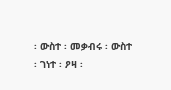፡ ውስተ ፡ መቃብሩ ፡ ውስተ
፡ ገነተ ፡ ዖዛ ፡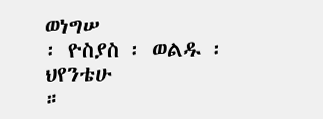ወነግሠ
፡ ዮስያስ ፡ ወልዱ ፡ ህየንቴሁ
።